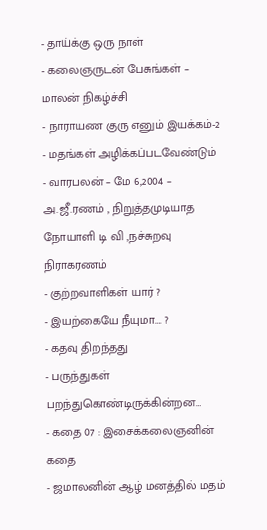- தாய்க்கு ஒரு நாள்
- கலைஞருடன் பேசுங்கள் – மாலன் நிகழ்ச்சி
- நாராயண குரு எனும் இயக்கம்-2
- மதங்கள் அழிக்கப்படவேண்டும்
- வாரபலன் – மே 6,2004 – அ.ஜீ.ரணம் , நிறுத்தமுடியாத நோயாளி டி வி ,நச்சுறவு நிராகரணம்
- குற்றவாளிகள் யார் ?
- இயற்கையே நீயுமா…. ?
- கதவு திறந்தது
- பருந்துகள் பறந்துகொண்டிருக்கின்றன…
- கதை 07 : இசைக்கலைஞனின் கதை
- ஜமாலனின் ஆழ் மனத்தில் மதம்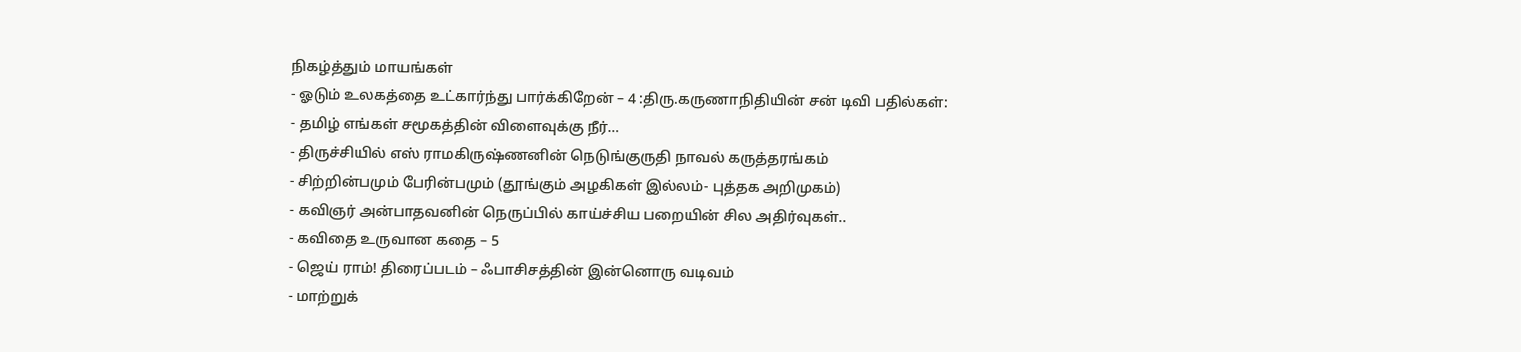நிகழ்த்தும் மாயங்கள்
- ஓடும் உலகத்தை உட்கார்ந்து பார்க்கிறேன் – 4 :திரு.கருணாநிதியின் சன் டிவி பதில்கள்:
- தமிழ் எங்கள் சமூகத்தின் விளைவுக்கு நீர்…
- திருச்சியில் எஸ் ராமகிருஷ்ணனின் நெடுங்குருதி நாவல் கருத்தரங்கம்
- சிற்றின்பமும் பேரின்பமும் (தூங்கும் அழகிகள் இல்லம்- புத்தக அறிமுகம்)
- கவிஞர் அன்பாதவனின் நெருப்பில் காய்ச்சிய பறையின் சில அதிர்வுகள்..
- கவிதை உருவான கதை – 5
- ஜெய் ராம்! திரைப்படம் – ஃபாசிசத்தின் இன்னொரு வடிவம்
- மாற்றுக்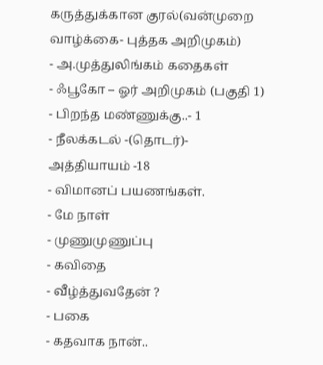கருத்துக்கான குரல்(வன்முறை வாழ்க்கை- புத்தக அறிமுகம்)
- அ.முத்துலிங்கம் கதைகள்
- ஃபூகோ – ஓர் அறிமுகம் (பகுதி 1)
- பிறந்த மண்ணுக்கு..- 1
- நீலக்கடல் -(தொடர்)- அத்தியாயம் -18
- விமானப் பயணங்கள்.
- மே நாள்
- முணுமுணுப்பு
- கவிதை
- வீழ்த்துவதேன் ?
- பகை
- கதவாக நான்..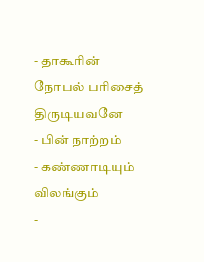- தாகூரின் நோபல் பரிசைத் திருடியவனே
- பின் நாற்றம்
- கண்ணாடியும் விலங்கும்
-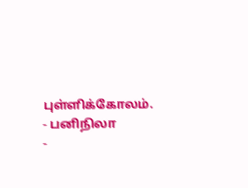புள்ளிக்கோலம்.
- பனிநிலா
-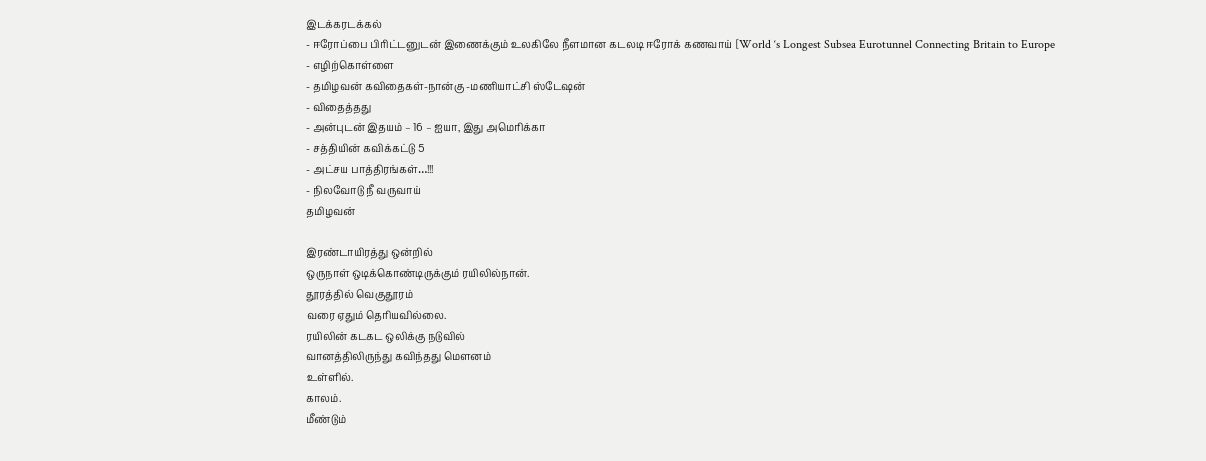இடக்கரடக்கல்
- ஈரோப்பை பிரிட்டனுடன் இணைக்கும் உலகிலே நீளமான கடலடி ஈரோக் கணவாய் [World ‘s Longest Subsea Eurotunnel Connecting Britain to Europe
- எழிற்கொள்ளை
- தமிழவன் கவிதைகள்-நான்கு -மணியாட்சி ஸ்டேஷன்
- விதைத்தது
- அன்புடன் இதயம் – 16 – ஐயா, இது அமெரிக்கா
- சத்தியின் கவிக்கட்டு 5
- அட்சய பாத்திரங்கள்…!!!
- நிலவோடு நீ வருவாய்
தமிழவன்

இரண்டாயிரத்து ஒன்றில்
ஒருநாள் ஒடிக்கொண்டிருக்கும் ரயிலில்நான்.
தூரத்தில் வெகுதூரம்
வரை ஏதும் தெரியவில்லை.
ரயிலின் கடகட ஒலிக்கு நடுவில்
வானத்திலிருந்து கவிந்தது மெளனம்
உள்ளில்.
காலம்.
மீண்டும்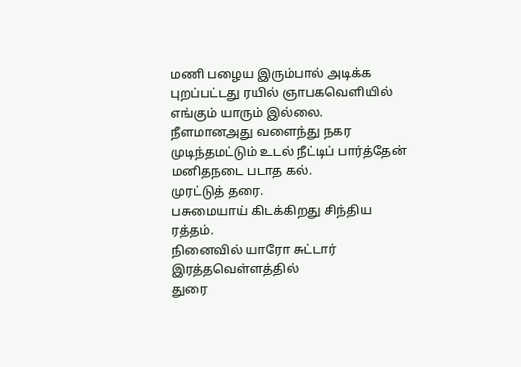மணி பழைய இரும்பால் அடிக்க
புறப்பட்டது ரயில் ஞாபகவெளியில்
எங்கும் யாரும் இல்லை.
நீளமானஅது வளைந்து நகர
முடிந்தமட்டும் உடல் நீட்டிப் பார்த்தேன்
மனிதநடை படாத கல்.
முரட்டுத் தரை.
பசுமையாய் கிடக்கிறது சிந்திய ரத்தம்.
நினைவில் யாரோ சுட்டார்
இரத்தவெள்ளத்தில்
துரை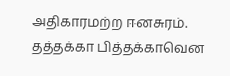அதிகாரமற்ற ஈனசுரம்.
தத்தக்கா பித்தக்காவென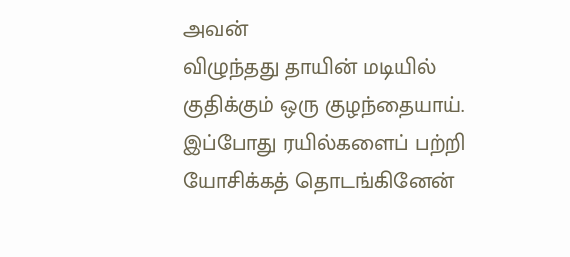அவன்
விழுந்தது தாயின் மடியில்
குதிக்கும் ஒரு குழந்தையாய்.
இப்போது ரயில்களைப் பற்றி
யோசிக்கத் தொடங்கினேன்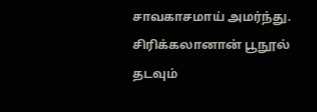சாவகாசமாய் அமர்ந்து.
சிரிக்கலானான் பூநூல் தடவும்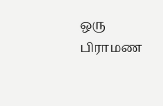ஒரு பிராமண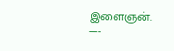இளைஞன்.
—-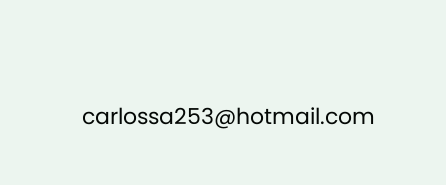carlossa253@hotmail.com